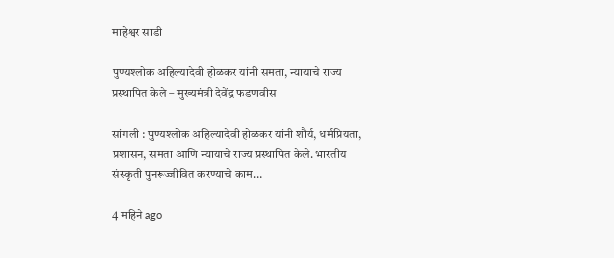माहेश्वर साडी

पुण्यश्लोक अहिल्यादेवी होळकर यांनी समता, न्यायाचे राज्य प्रस्थापित केले – मुख्यमंत्री देवेंद्र फडणवीस

सांगली : पुण्यश्लोक अहिल्यादेवी होळकर यांनी शौर्य, धर्मप्रियता, प्रशासन, समता आणि न्यायाचे राज्य प्रस्थापित केले. भारतीय संस्कृती पुनरूज्जीवित करण्याचे काम…

4 महिने ago